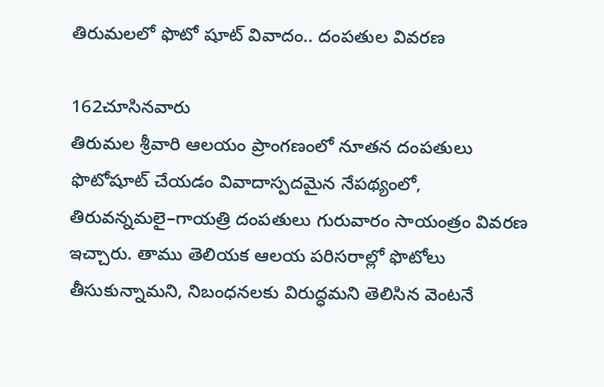తిరుమలలో ఫొటో షూట్ వివాదం.. దంపతుల వివరణ

162చూసినవారు
తిరుమల శ్రీవారి ఆలయం ప్రాంగణంలో నూతన దంపతులు ఫొటోషూట్ చేయడం వివాదాస్పదమైన నేపథ్యంలో, తిరువన్నమలై–గాయత్రి దంపతులు గురువారం సాయంత్రం వివరణ ఇచ్చారు. తాము తెలియక ఆలయ పరిసరాల్లో ఫొటోలు తీసుకున్నామని, నిబంధనలకు విరుద్ధమని తెలిసిన వెంటనే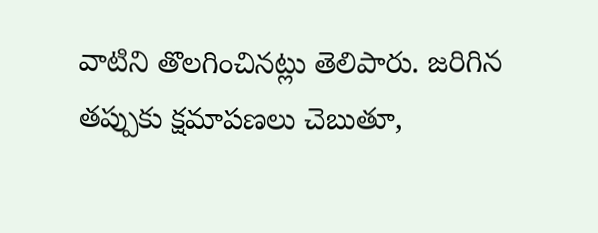వాటిని తొలగించినట్లు తెలిపారు. జరిగిన తప్పుకు క్షమాపణలు చెబుతూ,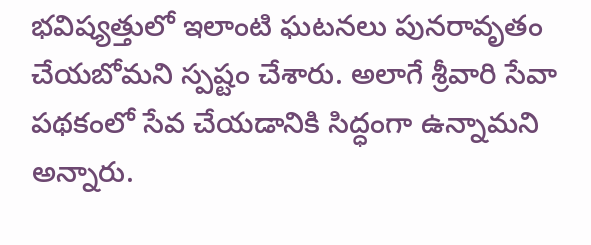భవిష్యత్తులో ఇలాంటి ఘటనలు పునరావృతం చేయబోమని స్పష్టం చేశారు. అలాగే శ్రీవారి సేవా పథకంలో సేవ చేయడానికి సిద్ధంగా ఉన్నామని అన్నారు.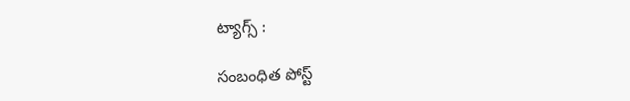ట్యాగ్స్ :

సంబంధిత పోస్ట్